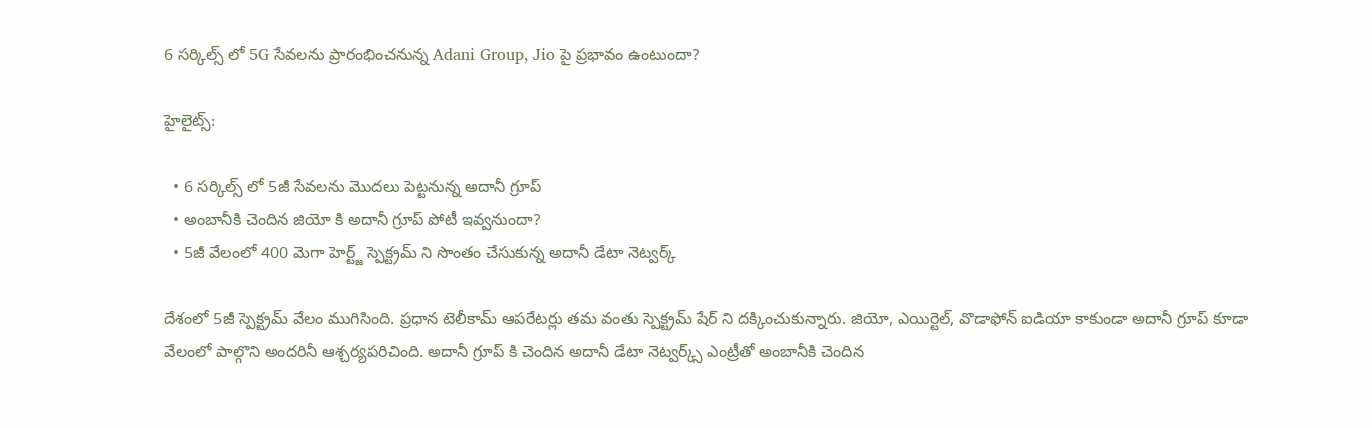6 సర్కిల్స్ లో 5G సేవలను ప్రారంభించనున్న Adani Group, Jio పై ప్రభావం ఉంటుందా?

హైలైట్స్:

  • 6 సర్కిల్స్ లో 5జీ సేవలను మొదలు పెట్టనున్న అదానీ గ్రూప్
  • అంబానీకి చెందిన జియో కి అదానీ గ్రూప్ పోటీ ఇవ్వనుందా?
  • 5జీ వేలంలో 400 మెగా హెర్ట్జ్ స్పెక్ట్రమ్ ని సొంతం చేసుకున్న అదానీ డేటా నెట్వర్క్

దేశంలో 5జీ స్పెక్ట్రమ్ వేలం ముగిసింది. ప్రధాన టెలీకామ్ ఆపరేటర్లు తమ వంతు స్పెక్ట్రమ్ షేర్ ని దక్కించుకున్నారు. జియో, ఎయిర్టెల్, వొడాఫోన్ ఐడియా కాకుండా అదానీ గ్రూప్ కూడా వేలంలో పాల్గొని అందరినీ ఆశ్చర్యపరిచింది. అదానీ గ్రూప్ కి చెందిన అదానీ డేటా నెట్వర్క్స్ ఎంట్రీతో అంబానీకి చెందిన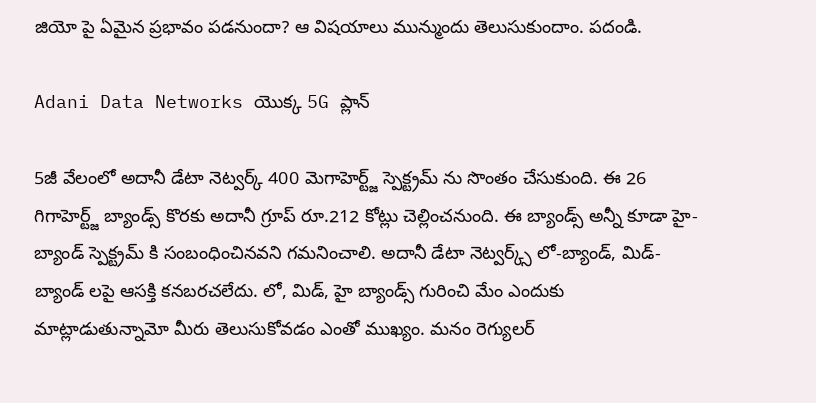జియో పై ఏమైన ప్రభావం పడనుందా? ఆ విషయాలు మున్ముందు తెలుసుకుందాం. పదండి.

Adani Data Networks యొక్క 5G ప్లాన్

5జీ వేలంలో అదానీ డేటా నెట్వర్క్ 400 మెగాహెర్ట్జ్ స్పెక్ట్రమ్ ను సొంతం చేసుకుంది. ఈ 26 గిగాహెర్ట్జ్ బ్యాండ్స్ కొరకు అదానీ గ్రూప్ రూ.212 కోట్లు చెల్లించనుంది. ఈ బ్యాండ్స్ అన్నీ కూడా హై-బ్యాండ్ స్పెక్ట్రమ్ కి సంబంధించినవని గమనించాలి. అదానీ డేటా నెట్వర్క్స్ లో-బ్యాండ్, మిడ్-బ్యాండ్ లపై ఆసక్తి కనబరచలేదు. లో, మిడ్, హై బ్యాండ్స్ గురించి మేం ఎందుకు మాట్లాడుతున్నామో మీరు తెలుసుకోవడం ఎంతో ముఖ్యం. మనం రెగ్యులర్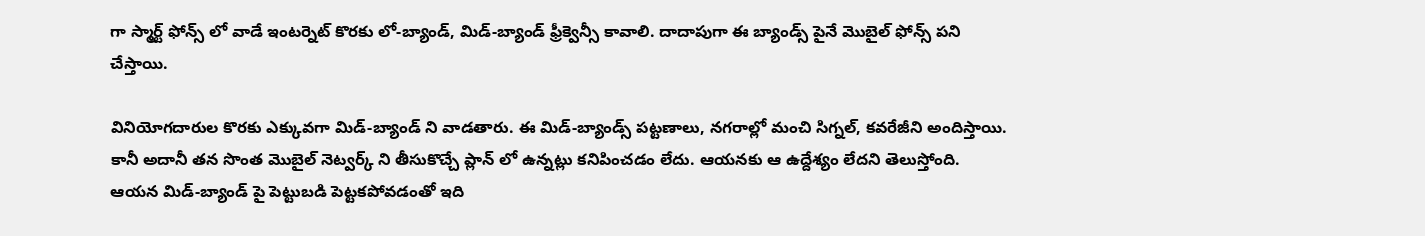గా స్మార్ట్ ఫోన్స్ లో వాడే ఇంటర్నెట్ కొరకు లో-బ్యాండ్, మిడ్-బ్యాండ్ ఫ్రీక్వెన్సీ కావాలి. దాదాపుగా ఈ బ్యాండ్స్ పైనే మొబైల్ ఫోన్స్ పని చేస్తాయి.

వినియోగదారుల కొరకు ఎక్కువగా మిడ్-బ్యాండ్ ని వాడతారు. ఈ మిడ్-బ్యాండ్స్ పట్టణాలు, నగరాల్లో మంచి సిగ్నల్, కవరేజీని అందిస్తాయి. కానీ అదానీ తన సొంత మొబైల్ నెట్వర్క్ ని తీసుకొచ్చే ప్లాన్ లో ఉన్నట్లు కనిపించడం లేదు. ఆయనకు ఆ ఉద్దేశ్యం లేదని తెలుస్తోంది. ఆయన మిడ్-బ్యాండ్ పై పెట్టుబడి పెట్టకపోవడంతో ఇది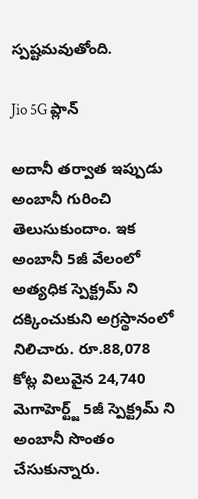స్పష్టమవుతోంది.

Jio 5G ప్లాన్

అదానీ తర్వాత ఇప్పుడు అంబానీ గురించి తెలుసుకుందాం. ఇక అంబానీ 5జీ వేలంలో అత్యధిక స్పెక్ట్రమ్ ని దక్కించుకుని అగ్రస్థానంలో నిలిచారు. రూ.88,078 కోట్ల విలువైన 24,740 మెగాహెర్ట్జ్ 5జీ స్పెక్ట్రమ్ ని అంబానీ సొంతం చేసుకున్నారు.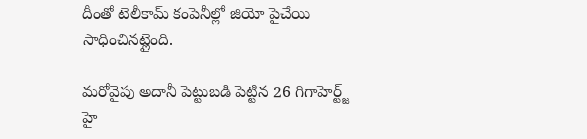దీంతో టెలీకామ్ కంపెనీల్లో జియో పైచేయి సాధించినట్లైంది.

మరోవైపు అదానీ పెట్టుబడి పెట్టిన 26 గిగాహెర్ట్జ్ హై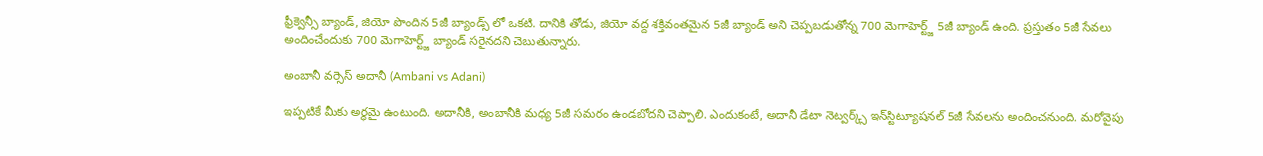ఫ్రీక్వెన్సీ బ్యాండ్, జియో పొందిన 5జీ బ్యాండ్స్ లో ఒకటి. దానికి తోడు, జియో వద్ద శక్తివంతమైన 5జీ బ్యాండ్ అని చెప్పబడుతోన్న 700 మెగాహెర్ట్జ్ 5జీ బ్యాండ్ ఉంది. ప్రస్తుతం 5జీ సేవలు అందించేందుకు 700 మెగాహెర్ట్జ్ బ్యాండ్ సరైనదని చెబుతున్నారు.

అంబానీ వర్సెస్ అదానీ (Ambani vs Adani)

ఇప్పటికే మీకు అర్థమై ఉంటుంది. అదానీకి, అంబానీకి మధ్య 5జీ సమరం ఉండబోదని చెప్పాలి. ఎందుకంటే, అదానీ డేటా నెట్వర్క్స్ ఇన్‌స్టిట్యూషనల్ 5జీ సేవలను అందించనుంది. మరోవైపు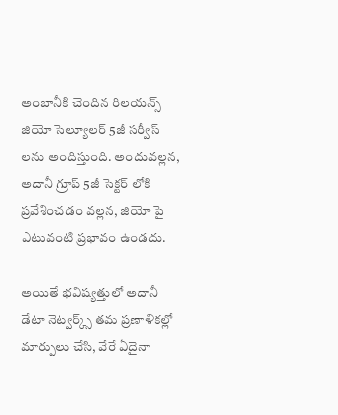అంబానీకి చెందిన రిలయన్స్ జియో సెల్యూలర్ 5జీ సర్వీస్ లను అందిస్తుంది. అందువల్లన, అదానీ గ్రూప్ 5జీ సెక్టర్ లోకి ప్రవేశించడం వల్లన, జియో పై ఎటువంటి ప్రభావం ఉండదు.

అయితే భవిష్యత్తులో అదానీ డేటా నెట్వర్క్స్ తమ ప్రణాళికల్లో మార్పులు చేసి, వేరే ఏదైనా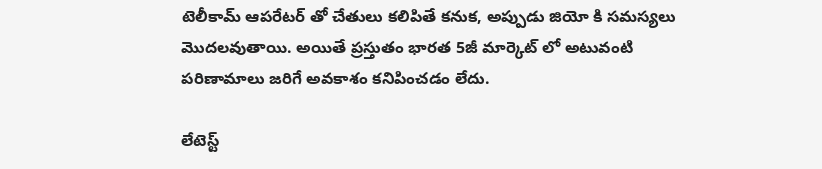టెలీకామ్ ఆపరేటర్ తో చేతులు కలిపితే కనుక, అప్పుడు జియో కి సమస్యలు మొదలవుతాయి. అయితే ప్రస్తుతం భారత 5జీ మార్కెట్ లో అటువంటి పరిణామాలు జరిగే అవకాశం కనిపించడం లేదు.

లేటెస్ట్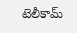టెలీకామ్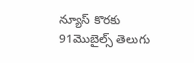న్యూస్ కొరకు 91మొబైల్స్ తెలుగు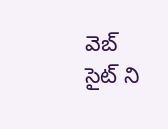వెబ్ సైట్ ని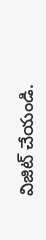విజిట్ చేయండి.